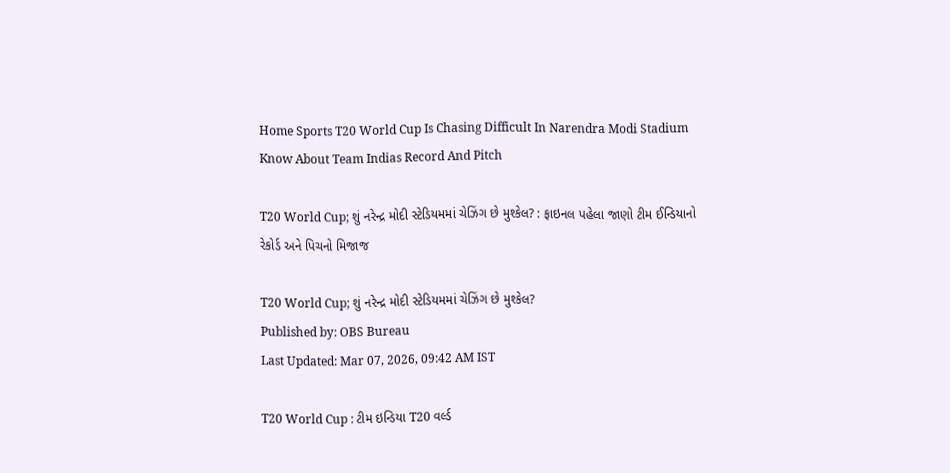Home Sports T20 World Cup Is Chasing Difficult In Narendra Modi Stadium Know About Team Indias Record And Pitch

T20 World Cup; શું નરેન્દ્ર મોદી સ્ટેડિયમમાં ચેઝિંગ છે મુશ્કેલ? : ફાઇનલ પહેલા જાણો ટીમ ઈન્ડિયાનો રેકોર્ડ અને પિચનો મિજાજ

T20 World Cup; શું નરેન્દ્ર મોદી સ્ટેડિયમમાં ચેઝિંગ છે મુશ્કેલ?
Published by: OBS Bureau
Last Updated: Mar 07, 2026, 09:42 AM IST

T20 World Cup : ટીમ ઇન્ડિયા T20 વર્લ્ડ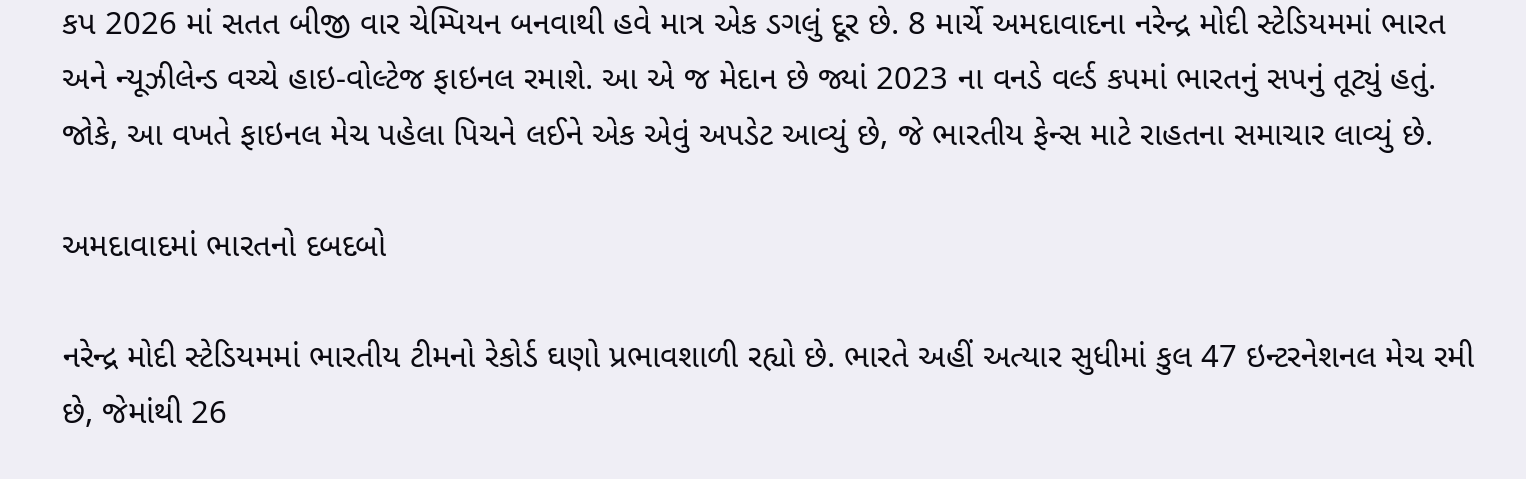કપ 2026 માં સતત બીજી વાર ચેમ્પિયન બનવાથી હવે માત્ર એક ડગલું દૂર છે. 8 માર્ચે અમદાવાદના નરેન્દ્ર મોદી સ્ટેડિયમમાં ભારત અને ન્યૂઝીલેન્ડ વચ્ચે હાઇ-વોલ્ટેજ ફાઇનલ રમાશે. આ એ જ મેદાન છે જ્યાં 2023 ના વનડે વર્લ્ડ કપમાં ભારતનું સપનું તૂટ્યું હતું. જોકે, આ વખતે ફાઇનલ મેચ પહેલા પિચને લઈને એક એવું અપડેટ આવ્યું છે, જે ભારતીય ફેન્સ માટે રાહતના સમાચાર લાવ્યું છે.

અમદાવાદમાં ભારતનો દબદબો

નરેન્દ્ર મોદી સ્ટેડિયમમાં ભારતીય ટીમનો રેકોર્ડ ઘણો પ્રભાવશાળી રહ્યો છે. ભારતે અહીં અત્યાર સુધીમાં કુલ 47 ઇન્ટરનેશનલ મેચ રમી છે, જેમાંથી 26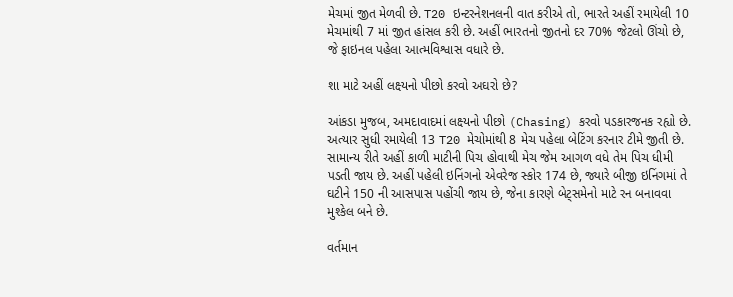મેચમાં જીત મેળવી છે. T20 ઇન્ટરનેશનલની વાત કરીએ તો, ભારતે અહીં રમાયેલી 10 મેચમાંથી 7 માં જીત હાંસલ કરી છે. અહીં ભારતનો જીતનો દર 70% જેટલો ઊંચો છે, જે ફાઇનલ પહેલા આત્મવિશ્વાસ વધારે છે.

શા માટે અહીં લક્ષ્યનો પીછો કરવો અઘરો છે?

આંકડા મુજબ, અમદાવાદમાં લક્ષ્યનો પીછો (Chasing) કરવો પડકારજનક રહ્યો છે. અત્યાર સુધી રમાયેલી 13 T20 મેચોમાંથી 8 મેચ પહેલા બેટિંગ કરનાર ટીમે જીતી છે. સામાન્ય રીતે અહીં કાળી માટીની પિચ હોવાથી મેચ જેમ આગળ વધે તેમ પિચ ધીમી પડતી જાય છે. અહીં પહેલી ઇનિંગનો એવરેજ સ્કોર 174 છે, જ્યારે બીજી ઇનિંગમાં તે ઘટીને 150 ની આસપાસ પહોંચી જાય છે, જેના કારણે બેટ્સમેનો માટે રન બનાવવા મુશ્કેલ બને છે.

વર્તમાન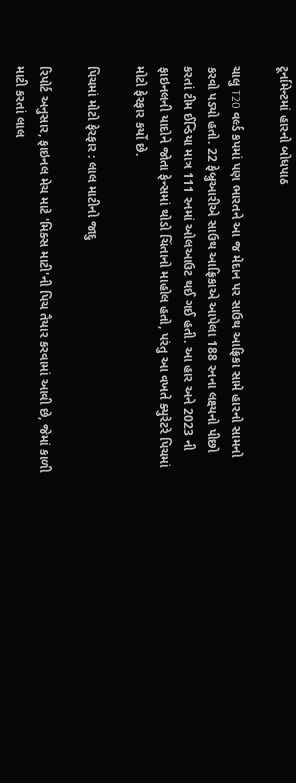ટૂર્નામેન્ટમાં હારનો બોધપાઠ

ચાલુ T20 વર્લ્ડ કપમાં પણ ભારતને આ જ મેદાન પર સાઉથ આફ્રિકા સામે હારનો સામનો કરવો પડ્યો હતો. 22 ફેબ્રુઆરીએ સાઉથ આફ્રિકાએ આપેલા 188 રનના લક્ષ્યનો પીછો કરતાં ટીમ ઈન્ડિયા માત્ર 111 રનમાં ઓલઆઉટ થઈ ગઈ હતી. આ હાર અને 2023 ની ફાઇનલની યાદોને જોતા ફેન્સમાં થોડો ચિંતાનો માહોલ હતો, પરંતુ આ વખતે ક્યુરેટરે પિચમાં મોટો ફેરફાર કર્યો છે.

પિચમાં મોટો ફેરફાર : લાલ માટીનો જાદુ

રિપોર્ટ અનુસાર, ફાઇનલ મેચ માટે 'મિક્સ માટી'ની પિચ તૈયાર કરવામાં આવી છે, જેમાં કાળી માટી કરતાં લાલ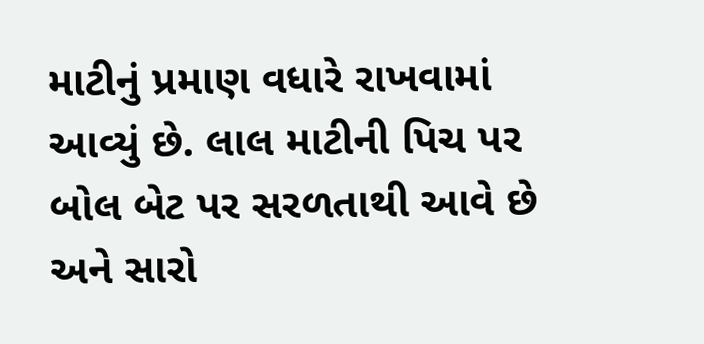માટીનું પ્રમાણ વધારે રાખવામાં આવ્યું છે. લાલ માટીની પિચ પર બોલ બેટ પર સરળતાથી આવે છે અને સારો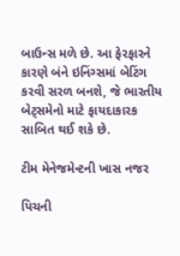બાઉન્સ મળે છે. આ ફેરફારને કારણે બંને ઇનિંગ્સમાં બેટિંગ કરવી સરળ બનશે, જે ભારતીય બેટ્સમેનો માટે ફાયદાકારક સાબિત થઈ શકે છે.

ટીમ મેનેજમેન્ટની ખાસ નજર

પિચની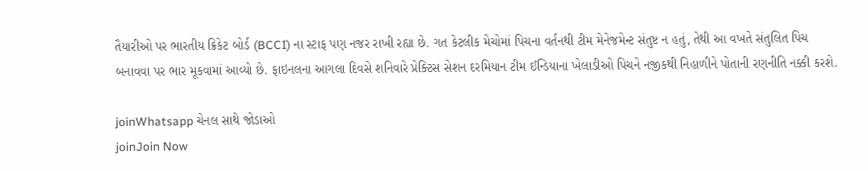તૈયારીઓ પર ભારતીય ક્રિકેટ બોર્ડ (BCCI) ના સ્ટાફ પણ નજર રાખી રહ્યા છે. ગત કેટલીક મેચોમાં પિચના વર્તનથી ટીમ મેનેજમેન્ટ સંતુષ્ટ ન હતું, તેથી આ વખતે સંતુલિત પિચ બનાવવા પર ભાર મૂકવામાં આવ્યો છે. ફાઇનલના આગલા દિવસે શનિવારે પ્રેક્ટિસ સેશન દરમિયાન ટીમ ઈન્ડિયાના ખેલાડીઓ પિચને નજીકથી નિહાળીને પોતાની રણનીતિ નક્કી કરશે.

joinWhatsapp ચેનલ સાથે જોડાઓ
joinJoin Now